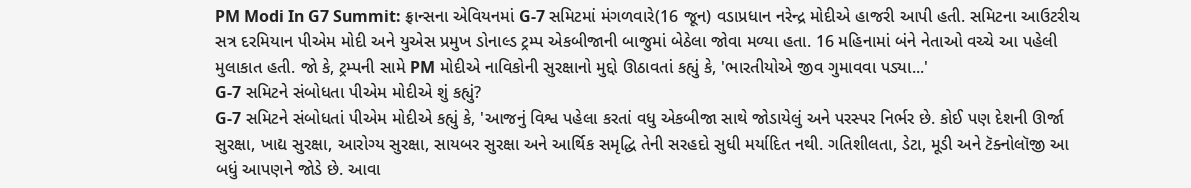PM Modi In G7 Summit: ફ્રાન્સના એવિયનમાં G-7 સમિટમાં મંગળવારે(16 જૂન) વડાપ્રધાન નરેન્દ્ર મોદીએ હાજરી આપી હતી. સમિટના આઉટરીચ સત્ર દરમિયાન પીએમ મોદી અને યુએસ પ્રમુખ ડોનાલ્ડ ટ્રમ્પ એકબીજાની બાજુમાં બેઠેલા જોવા મળ્યા હતા. 16 મહિનામાં બંને નેતાઓ વચ્ચે આ પહેલી મુલાકાત હતી. જો કે, ટ્રમ્પની સામે PM મોદીએ નાવિકોની સુરક્ષાનો મુદ્દો ઊઠાવતાં કહ્યું કે, 'ભારતીયોએ જીવ ગુમાવવા પડ્યા...'
G-7 સમિટને સંબોધતા પીએમ મોદીએ શું કહ્યું?
G-7 સમિટને સંબોધતાં પીએમ મોદીએ કહ્યું કે, 'આજનું વિશ્વ પહેલા કરતાં વધુ એકબીજા સાથે જોડાયેલું અને પરસ્પર નિર્ભર છે. કોઈ પણ દેશની ઊર્જા સુરક્ષા, ખાદ્ય સુરક્ષા, આરોગ્ય સુરક્ષા, સાયબર સુરક્ષા અને આર્થિક સમૃદ્ધિ તેની સરહદો સુધી મર્યાદિત નથી. ગતિશીલતા, ડેટા, મૂડી અને ટૅક્નોલૉજી આ બધું આપણને જોડે છે. આવા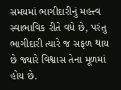સમયમાં ભાગીદારીનું મહત્ત્વ સ્વાભાવિક રીતે વધે છે, પરંતુ ભાગીદારી ત્યારે જ સફળ થાય છે જ્યારે વિશ્વાસ તેના મૂળમાં હોય છે.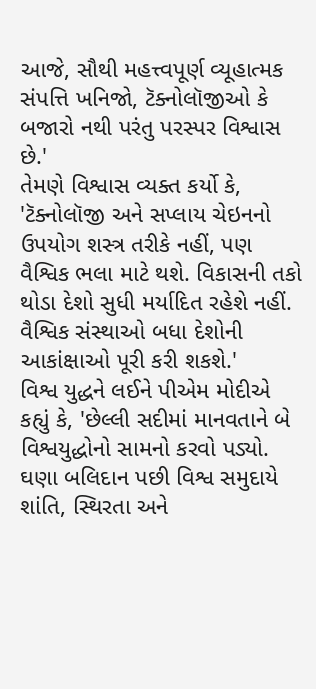આજે, સૌથી મહત્ત્વપૂર્ણ વ્યૂહાત્મક સંપત્તિ ખનિજો, ટૅક્નોલૉજીઓ કે બજારો નથી પરંતુ પરસ્પર વિશ્વાસ છે.'
તેમણે વિશ્વાસ વ્યક્ત કર્યો કે, 'ટૅક્નોલૉજી અને સપ્લાય ચેઇનનો ઉપયોગ શસ્ત્ર તરીકે નહીં, પણ વૈશ્વિક ભલા માટે થશે. વિકાસની તકો થોડા દેશો સુધી મર્યાદિત રહેશે નહીં. વૈશ્વિક સંસ્થાઓ બધા દેશોની આકાંક્ષાઓ પૂરી કરી શકશે.'
વિશ્વ યુદ્ધને લઈને પીએમ મોદીએ કહ્યું કે, 'છેલ્લી સદીમાં માનવતાને બે વિશ્વયુદ્ધોનો સામનો કરવો પડ્યો. ઘણા બલિદાન પછી વિશ્વ સમુદાયે શાંતિ, સ્થિરતા અને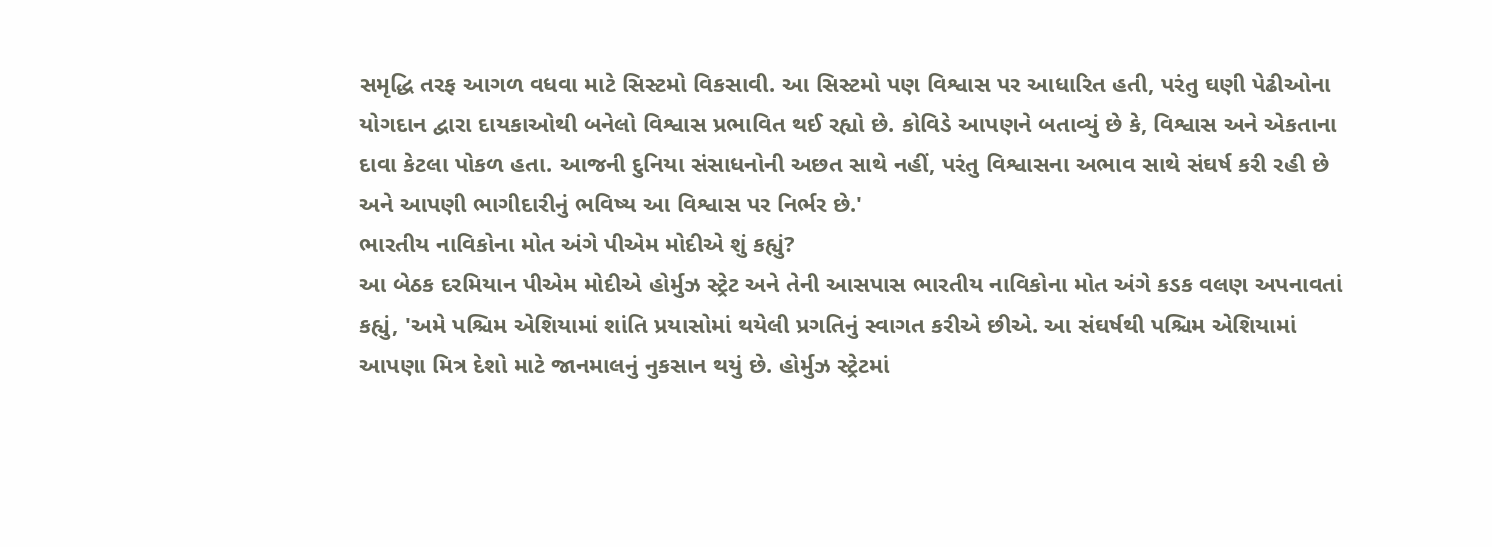સમૃદ્ધિ તરફ આગળ વધવા માટે સિસ્ટમો વિકસાવી. આ સિસ્ટમો પણ વિશ્વાસ પર આધારિત હતી, પરંતુ ઘણી પેઢીઓના યોગદાન દ્વારા દાયકાઓથી બનેલો વિશ્વાસ પ્રભાવિત થઈ રહ્યો છે. કોવિડે આપણને બતાવ્યું છે કે, વિશ્વાસ અને એકતાના દાવા કેટલા પોકળ હતા. આજની દુનિયા સંસાધનોની અછત સાથે નહીં, પરંતુ વિશ્વાસના અભાવ સાથે સંઘર્ષ કરી રહી છે અને આપણી ભાગીદારીનું ભવિષ્ય આ વિશ્વાસ પર નિર્ભર છે.'
ભારતીય નાવિકોના મોત અંગે પીએમ મોદીએ શું કહ્યું?
આ બેઠક દરમિયાન પીએમ મોદીએ હોર્મુઝ સ્ટ્રેટ અને તેની આસપાસ ભારતીય નાવિકોના મોત અંગે કડક વલણ અપનાવતાં કહ્યું, 'અમે પશ્ચિમ એશિયામાં શાંતિ પ્રયાસોમાં થયેલી પ્રગતિનું સ્વાગત કરીએ છીએ. આ સંઘર્ષથી પશ્ચિમ એશિયામાં આપણા મિત્ર દેશો માટે જાનમાલનું નુકસાન થયું છે. હોર્મુઝ સ્ટ્રેટમાં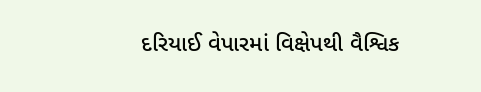દરિયાઈ વેપારમાં વિક્ષેપથી વૈશ્વિક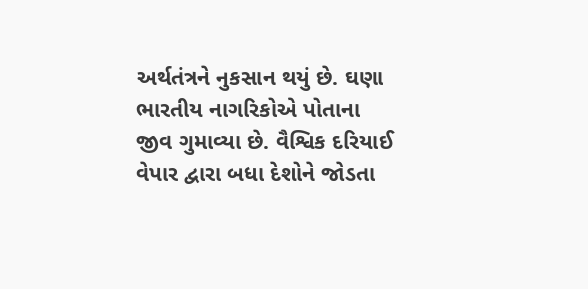અર્થતંત્રને નુકસાન થયું છે. ઘણા ભારતીય નાગરિકોએ પોતાના જીવ ગુમાવ્યા છે. વૈશ્વિક દરિયાઈ વેપાર દ્વારા બધા દેશોને જોડતા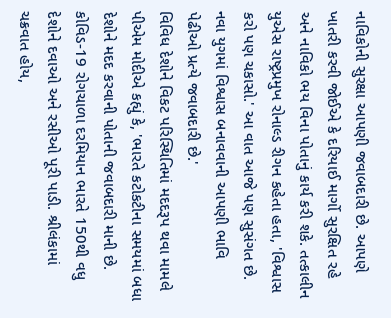નાવિકોની સુરક્ષા આપણી જવાબદારી છે. આપણે ખાતરી કરવી જોઈએ કે દરિયાઈ માર્ગો સુરક્ષિત રહે અને નાવિકો ભય વિના પોતાનું કાર્ય કરી શકે. તત્કાલીન યુએસ રાષ્ટ્રપ્રમુખ રોનાલ્ડ રીગન કહેતા હતા, 'વિશ્વાસ કરો પણ ચકાસો.' આ વાત આજે પણ સુસંગત છે. નવા યુગમાં વિશ્વાસ બનાવવાની આપણી ભાવિ પેઢીઓ પ્રત્યે જવાબદારી છે.'
વિવિધ દેશોને વિકટ પરિસ્થિતિમાં મદદરૂપ થવા મામલે પીએમ મોદીએ કહ્યું કે, 'ભારતે કટોકટીના સમયમાં બધા દેશોને મદદ કરવાની પોતાની જવાબદારી માની છે. કોવિડ-19 રોગચાળા દરમિયાન ભારતે 150થી વધુ દેશોને દવાઓ અને રસીઓ પૂરી પાડી. શ્રીલંકામાં ચક્રવાત હોય,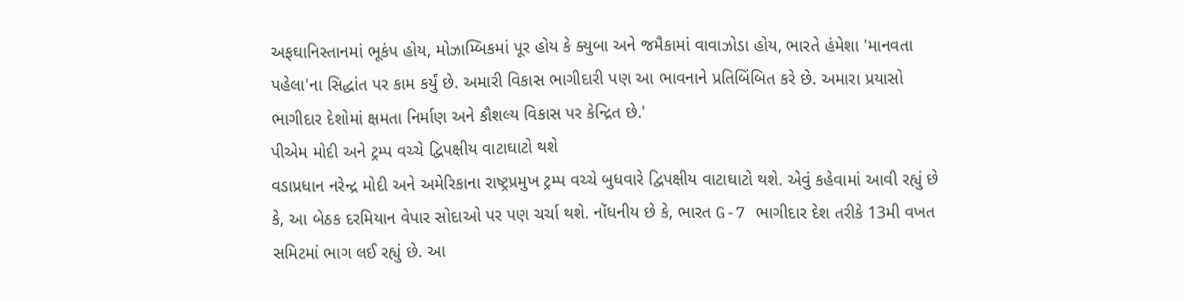અફઘાનિસ્તાનમાં ભૂકંપ હોય, મોઝામ્બિકમાં પૂર હોય કે ક્યુબા અને જમૈકામાં વાવાઝોડા હોય, ભારતે હંમેશા 'માનવતા પહેલા'ના સિદ્ધાંત પર કામ કર્યું છે. અમારી વિકાસ ભાગીદારી પણ આ ભાવનાને પ્રતિબિંબિત કરે છે. અમારા પ્રયાસો ભાગીદાર દેશોમાં ક્ષમતા નિર્માણ અને કૌશલ્ય વિકાસ પર કેન્દ્રિત છે.'
પીએમ મોદી અને ટ્રમ્પ વચ્ચે દ્વિપક્ષીય વાટાઘાટો થશે
વડાપ્રધાન નરેન્દ્ર મોદી અને અમેરિકાના રાષ્ટ્રપ્રમુખ ટ્રમ્પ વચ્ચે બુધવારે દ્વિપક્ષીય વાટાઘાટો થશે. એવું કહેવામાં આવી રહ્યું છે કે, આ બેઠક દરમિયાન વેપાર સોદાઓ પર પણ ચર્ચા થશે. નોંધનીય છે કે, ભારત G-7 ભાગીદાર દેશ તરીકે 13મી વખત સમિટમાં ભાગ લઈ રહ્યું છે. આ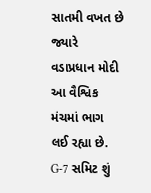સાતમી વખત છે જ્યારે વડાપ્રધાન મોદી આ વૈશ્વિક મંચમાં ભાગ લઈ રહ્યા છે.
G-7 સમિટ શું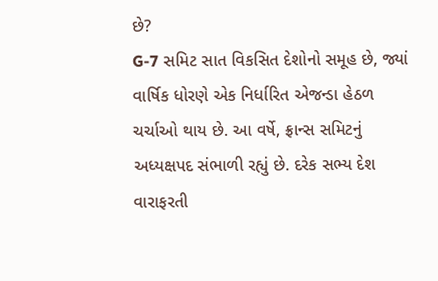છે?
G-7 સમિટ સાત વિકસિત દેશોનો સમૂહ છે, જ્યાં વાર્ષિક ધોરણે એક નિર્ધારિત એજન્ડા હેઠળ ચર્ચાઓ થાય છે. આ વર્ષે, ફ્રાન્સ સમિટનું અધ્યક્ષપદ સંભાળી રહ્યું છે. દરેક સભ્ય દેશ વારાફરતી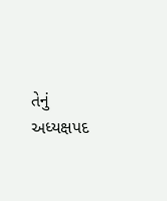તેનું અધ્યક્ષપદ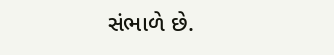સંભાળે છે.